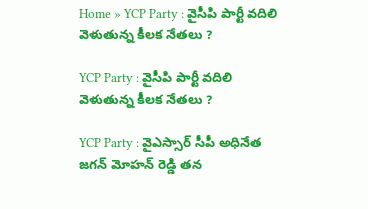Home » YCP Party : వైసీపి పార్టీ వదిలి వెళుతున్న కీలక నేతలు ?

YCP Party : వైసీపి పార్టీ వదిలి వెళుతున్న కీలక నేతలు ?

YCP Party : వైఎస్సార్ సీపీ అధినేత జగన్ మోహన్ రెడ్డి తన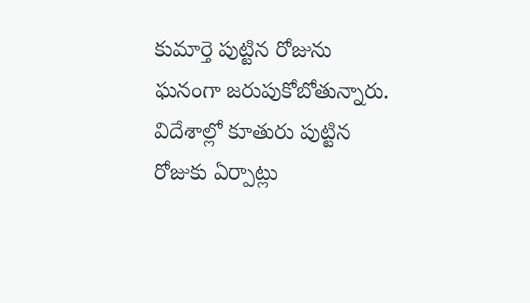కుమార్తె పుట్టిన రోజును ఘనంగా జరుపుకోబోతున్నారు. విదేశాల్లో కూతురు పుట్టిన రోజుకు ఏర్పాట్లు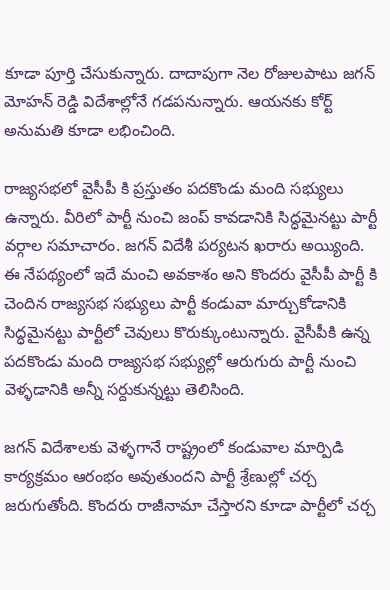కూడా పూర్తి చేసుకున్నారు. దాదాపుగా నెల రోజులపాటు జగన్ మోహన్ రెడ్డి విదేశాల్లోనే గడపనున్నారు. ఆయనకు కోర్ట్ అనుమతి కూడా లభించింది.

రాజ్యసభలో వైసీపీ కి ప్రస్తుతం పదకొండు మంది సభ్యులు ఉన్నారు. వీరిలో పార్టీ నుంచి జంప్ కావడానికి సిద్ధమైనట్టు పార్టీ వర్గాల సమాచారం. జగన్ విదేశీ పర్యటన ఖరారు అయ్యింది. ఈ నేపథ్యంలో ఇదే మంచి అవకాశం అని కొందరు వైసీపీ పార్టీ కి చెందిన రాజ్యసభ సభ్యులు పార్టీ కండువా మార్చుకోడానికి సిద్ధమైనట్టు పార్టీలో చెవులు కొరుక్కుంటున్నారు. వైసీపీకి ఉన్న పదకొండు మంది రాజ్యసభ సభ్యుల్లో ఆరుగురు పార్టీ నుంచి వెళ్ళడానికి అన్నీ సర్దుకున్నట్టు తెలిసింది.

జగన్ విదేశాలకు వెళ్ళగానే రాష్ట్రంలో కండువాల మార్పిడి కార్యక్రమం ఆరంభం అవుతుందని పార్టీ శ్రేణుల్లో చర్చ జరుగుతోంది. కొందరు రాజీనామా చేస్తారని కూడా పార్టీలో చర్చ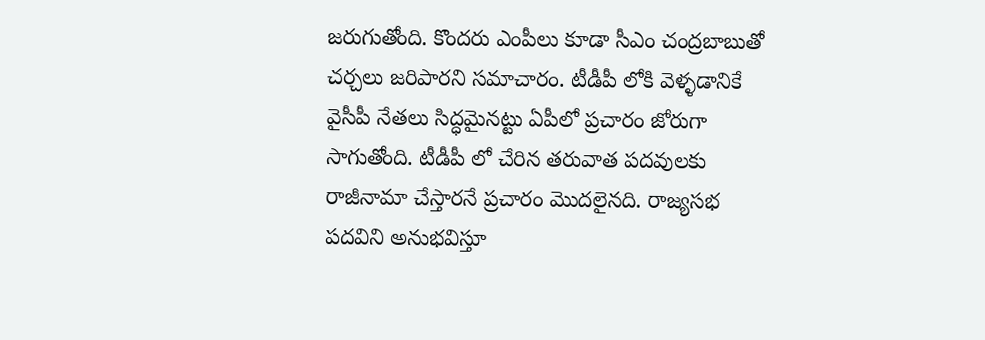జరుగుతోంది. కొందరు ఎంపీలు కూడా సీఎం చంద్రబాబుతో చర్చలు జరిపారని సమాచారం. టీడీపీ లోకి వెళ్ళడానికే వైసీపీ నేతలు సిద్ధమైనట్టు ఏపీలో ప్రచారం జోరుగా సాగుతోంది. టీడీపీ లో చేరిన తరువాత పదవులకు రాజీనామా చేస్తారనే ప్రచారం మొదలైనది. రాజ్యసభ పదవిని అనుభవిస్తూ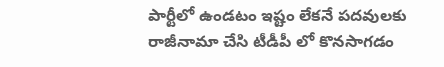పార్టీలో ఉండటం ఇష్టం లేకనే పదవులకు రాజీనామా చేసి టీడీపీ లో కొనసాగడం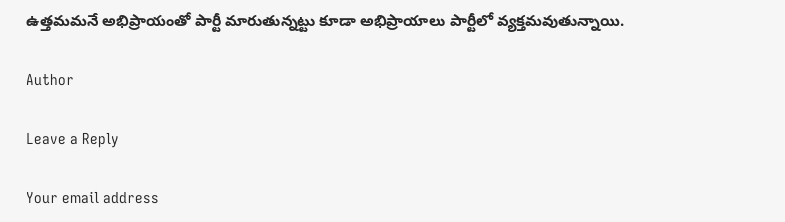ఉత్తమమనే అభిప్రాయంతో పార్టీ మారుతున్నట్టు కూడా అభిప్రాయాలు పార్టీలో వ్యక్తమవుతున్నాయి.

Author

Leave a Reply

Your email address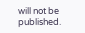will not be published.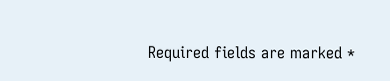Required fields are marked *